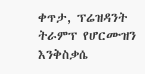ቀጥታ, ፕሬዝዳንት ትራምፕ የሆርሙዝን እንቅስቃሴ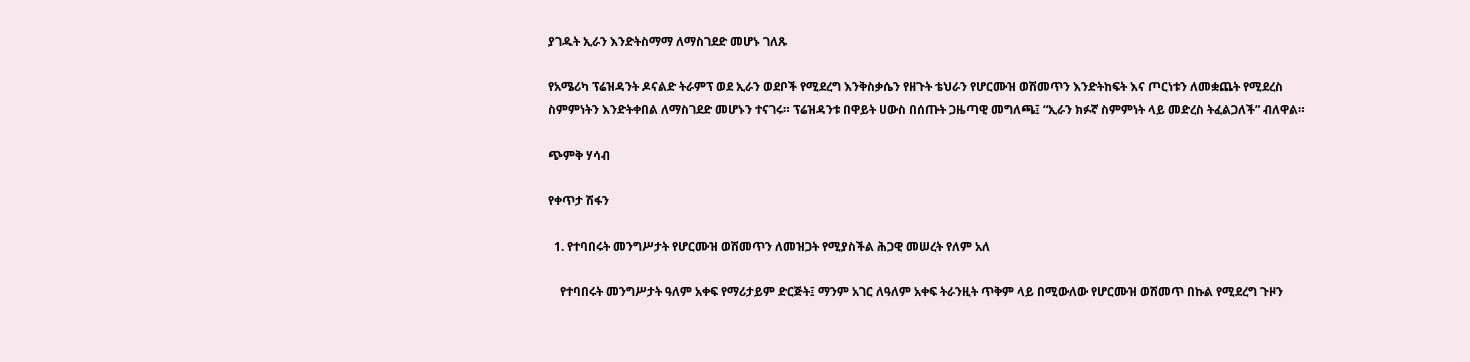ያገዱት ኢራን እንድትስማማ ለማስገደድ መሆኑ ገለጹ

የአሜሪካ ፕሬዝዳንት ዶናልድ ትራምፕ ወደ ኢራን ወደቦች የሚደረግ እንቅስቃሴን የዘጉት ቴህራን የሆርሙዝ ወሽመጥን እንድትከፍት እና ጦርነቱን ለመቋጨት የሚደረስ ስምምነትን እንድትቀበል ለማስገደድ መሆኑን ተናገሩ። ፕሬዝዳንቱ በዋይት ሀውስ በሰጡት ጋዜጣዊ መግለጫ፤ “ኢራን ክፉኛ ስምምነት ላይ መድረስ ትፈልጋለች” ብለዋል።

ጭምቅ ሃሳብ

የቀጥታ ሽፋን

  1. የተባበሩት መንግሥታት የሆርሙዝ ወሽመጥን ለመዝጋት የሚያስችል ሕጋዊ መሠረት የለም አለ

    የተባበሩት መንግሥታት ዓለም አቀፍ የማሪታይም ድርጅት፤ ማንም አገር ለዓለም አቀፍ ትራንዚት ጥቅም ላይ በሚውለው የሆርሙዝ ወሽመጥ በኩል የሚደረግ ጉዞን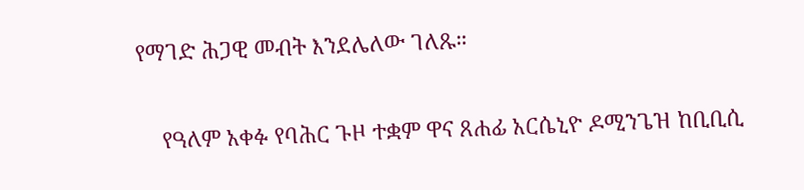የማገድ ሕጋዊ መብት እንደሌለው ገለጹ።

    የዓለም አቀፉ የባሕር ጉዞ ተቋም ዋና ጸሐፊ አርሴኒዮ ዶሚንጌዝ ከቢቢሲ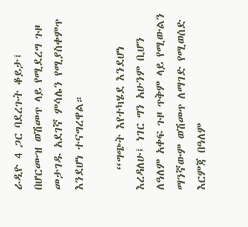ራዲዮ 4 ጋር ባደረጉት ቆይታ፤ በሆርሙዝ ወሽመጥ ላይ የሚደረግ ጉዞ መታገዱ አደገኛ ምሳሌን የሚያስቀምጥ እንደሆነ ተናግረዋል።

    “ግጭት እየተካሄደ እንደሆነ እረዳለሁ፤ ነገር ግን አሁንም ቢሆን ለዓለም አቀፍ ጉዞ ጥቅም ላይ የሚውልን ማንኛውም ወሽመጥ ለማገድ የሚወሰድ እርምጃ በዓለም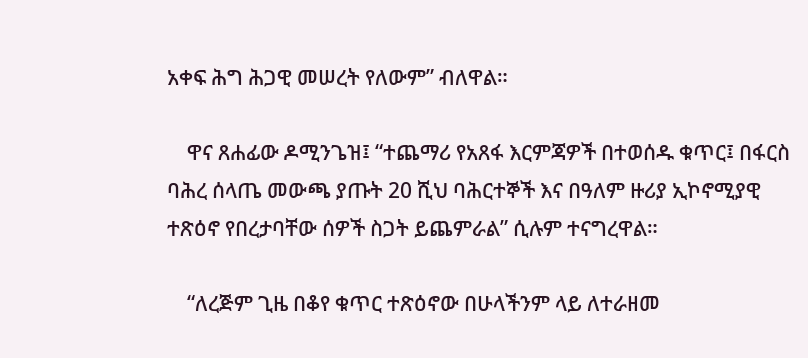አቀፍ ሕግ ሕጋዊ መሠረት የለውም” ብለዋል።

    ዋና ጸሐፊው ዶሚንጌዝ፤ “ተጨማሪ የአጸፋ እርምጃዎች በተወሰዱ ቁጥር፤ በፋርስ ባሕረ ሰላጤ መውጫ ያጡት 20 ሺህ ባሕርተኞች እና በዓለም ዙሪያ ኢኮኖሚያዊ ተጽዕኖ የበረታባቸው ሰዎች ስጋት ይጨምራል” ሲሉም ተናግረዋል።

    “ለረጅም ጊዜ በቆየ ቁጥር ተጽዕኖው በሁላችንም ላይ ለተራዘመ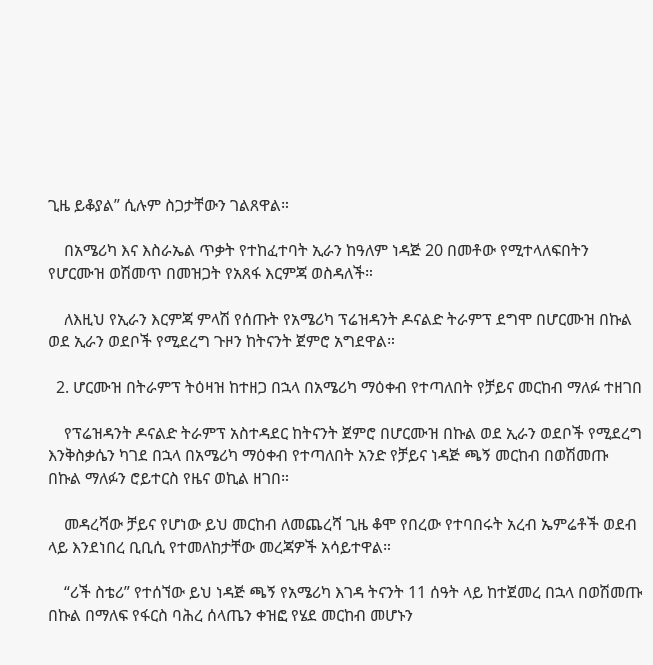ጊዜ ይቆያል” ሲሉም ስጋታቸውን ገልጸዋል።

    በአሜሪካ እና እስራኤል ጥቃት የተከፈተባት ኢራን ከዓለም ነዳጅ 20 በመቶው የሚተላለፍበትን የሆርሙዝ ወሽመጥ በመዝጋት የአጸፋ እርምጃ ወስዳለች።

    ለእዚህ የኢራን እርምጃ ምላሽ የሰጡት የአሜሪካ ፕሬዝዳንት ዶናልድ ትራምፕ ደግሞ በሆርሙዝ በኩል ወደ ኢራን ወደቦች የሚደረግ ጉዞን ከትናንት ጀምሮ አግደዋል።

  2. ሆርሙዝ በትራምፕ ትዕዛዝ ከተዘጋ በኋላ በአሜሪካ ማዕቀብ የተጣለበት የቻይና መርከብ ማለፉ ተዘገበ

    የፕሬዝዳንት ዶናልድ ትራምፕ አስተዳደር ከትናንት ጀምሮ በሆርሙዝ በኩል ወደ ኢራን ወደቦች የሚደረግ እንቅስቃሴን ካገደ በኋላ በአሜሪካ ማዕቀብ የተጣለበት አንድ የቻይና ነዳጅ ጫኝ መርከብ በወሽመጡ በኩል ማለፉን ሮይተርስ የዜና ወኪል ዘገበ።

    መዳረሻው ቻይና የሆነው ይህ መርከብ ለመጨረሻ ጊዜ ቆሞ የበረው የተባበሩት አረብ ኤምሬቶች ወደብ ላይ እንደነበረ ቢቢሲ የተመለከታቸው መረጃዎች አሳይተዋል።

    “ሪች ስቴሪ” የተሰኘው ይህ ነዳጅ ጫኝ የአሜሪካ እገዳ ትናንት 11 ሰዓት ላይ ከተጀመረ በኋላ በወሽመጡ በኩል በማለፍ የፋርስ ባሕረ ሰላጤን ቀዝፎ የሄደ መርከብ መሆኑን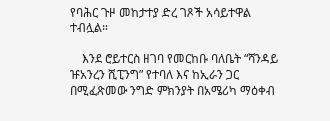የባሕር ጉዞ መከታተያ ድረ ገጾች አሳይተዋል ተብሏል።

    እንደ ሮይተርስ ዘገባ የመርከቡ ባለቤት “ሻንዳይ ዡአንረን ሺፒንግ” የተባለ እና ከኢራን ጋር በሚፈጽመው ንግድ ምክንያት በአሜሪካ ማዕቀብ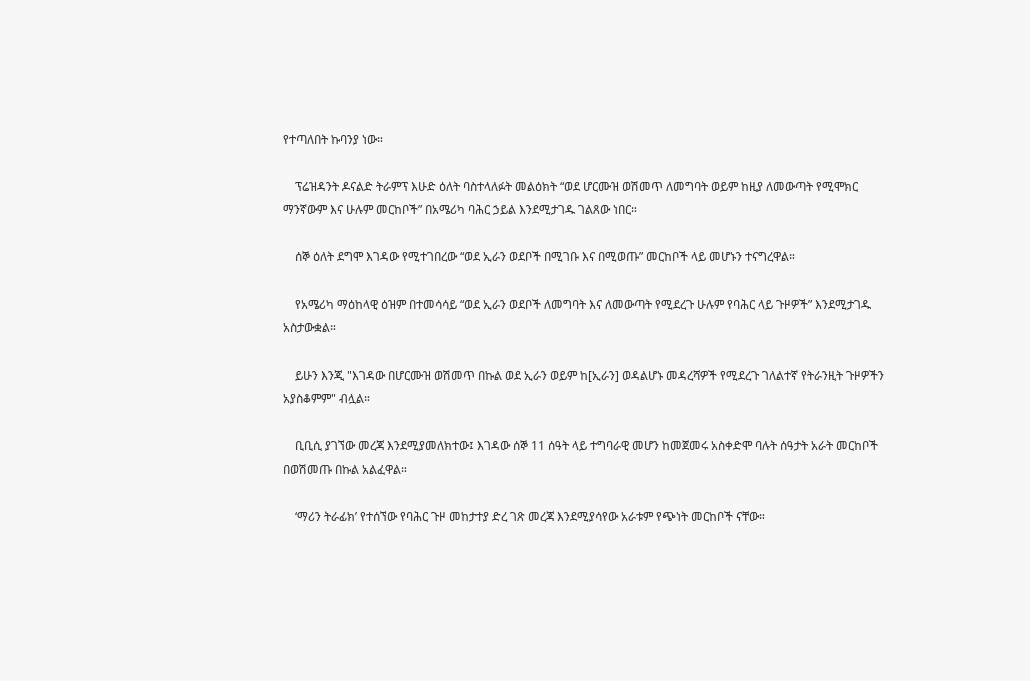የተጣለበት ኩባንያ ነው።

    ፕሬዝዳንት ዶናልድ ትራምፕ እሁድ ዕለት ባስተላለፉት መልዕክት “ወደ ሆርሙዝ ወሽመጥ ለመግባት ወይም ከዚያ ለመውጣት የሚሞክር ማንኛውም እና ሁሉም መርከቦች” በአሜሪካ ባሕር ኃይል እንደሚታገዱ ገልጸው ነበር።

    ሰኞ ዕለት ደግሞ እገዳው የሚተገበረው “ወደ ኢራን ወደቦች በሚገቡ እና በሚወጡ” መርከቦች ላይ መሆኑን ተናግረዋል።

    የአሜሪካ ማዕከላዊ ዕዝም በተመሳሳይ “ወደ ኢራን ወደቦች ለመግባት እና ለመውጣት የሚደረጉ ሁሉም የባሕር ላይ ጉዞዎች” እንደሚታገዱ አስታውቋል።

    ይሁን እንጂ "እገዳው በሆርሙዝ ወሽመጥ በኩል ወደ ኢራን ወይም ከ[ኢራን] ወዳልሆኑ መዳረሻዎች የሚደረጉ ገለልተኛ የትራንዚት ጉዞዎችን አያስቆምም" ብሏል።

    ቢቢሲ ያገኘው መረጃ እንደሚያመለክተው፤ እገዳው ሰኞ 11 ሰዓት ላይ ተግባራዊ መሆን ከመጀመሩ አስቀድሞ ባሉት ሰዓታት አራት መርከቦች በወሽመጡ በኩል አልፈዋል።

    ‘ማሪን ትራፊክ’ የተሰኘው የባሕር ጉዞ መከታተያ ድረ ገጽ መረጃ እንደሚያሳየው አራቱም የጭነት መርከቦች ናቸው።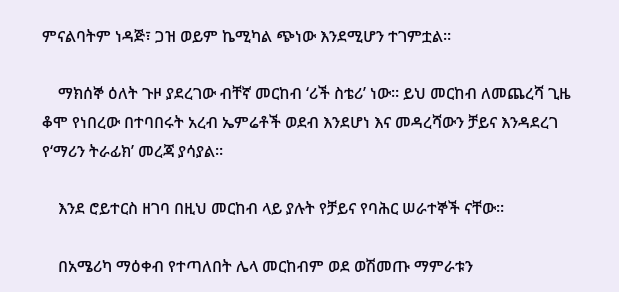ምናልባትም ነዳጅ፣ ጋዝ ወይም ኬሚካል ጭነው እንደሚሆን ተገምቷል።

    ማክሰኞ ዕለት ጉዞ ያደረገው ብቸኛ መርከብ ‘ሪች ስቴሪ’ ነው። ይህ መርከብ ለመጨረሻ ጊዜ ቆሞ የነበረው በተባበሩት አረብ ኤምሬቶች ወደብ እንደሆነ እና መዳረሻውን ቻይና እንዳደረገ የ‘ማሪን ትራፊክ’ መረጃ ያሳያል።

    እንደ ሮይተርስ ዘገባ በዚህ መርከብ ላይ ያሉት የቻይና የባሕር ሠራተኞች ናቸው።

    በአሜሪካ ማዕቀብ የተጣለበት ሌላ መርከብም ወደ ወሽመጡ ማምራቱን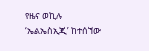የዜና ወኪሉ ‘ኤልኤስኢጂ’ ከተሰኘው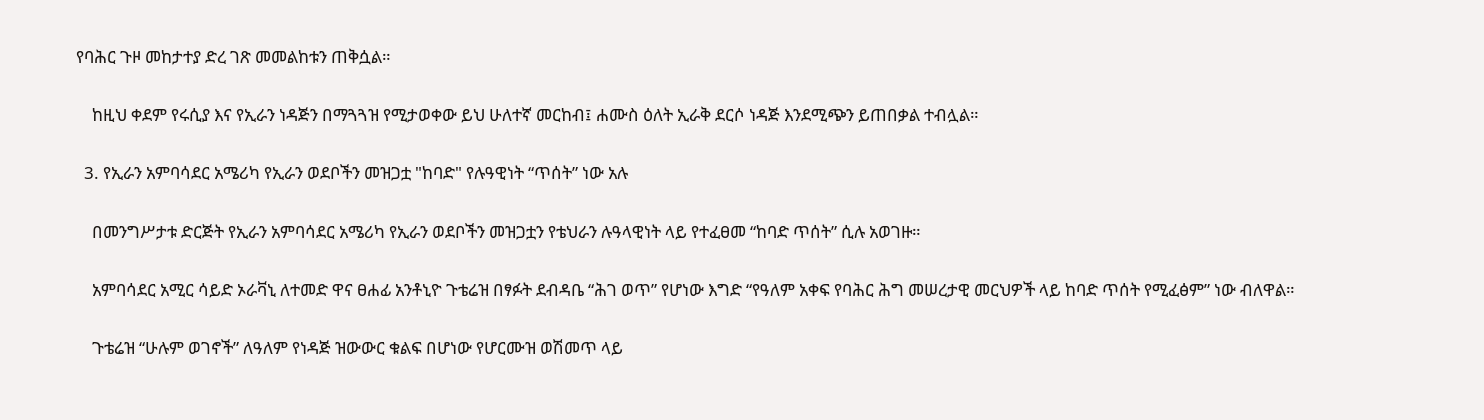የባሕር ጉዞ መከታተያ ድረ ገጽ መመልከቱን ጠቅሷል።

    ከዚህ ቀደም የሩሲያ እና የኢራን ነዳጅን በማጓጓዝ የሚታወቀው ይህ ሁለተኛ መርከብ፤ ሐሙስ ዕለት ኢራቅ ደርሶ ነዳጅ እንደሚጭን ይጠበቃል ተብሏል።

  3. የኢራን አምባሳደር አሜሪካ የኢራን ወደቦችን መዝጋቷ "ከባድ" የሉዓዊነት “ጥሰት” ነው አሉ

    በመንግሥታቱ ድርጅት የኢራን አምባሳደር አሜሪካ የኢራን ወደቦችን መዝጋቷን የቴህራን ሉዓላዊነት ላይ የተፈፀመ “ከባድ ጥሰት” ሲሉ አወገዙ።

    አምባሳደር አሚር ሳይድ ኦራቫኒ ለተመድ ዋና ፀሐፊ አንቶኒዮ ጉቴሬዝ በፃፉት ደብዳቤ “ሕገ ወጥ” የሆነው እግድ “የዓለም አቀፍ የባሕር ሕግ መሠረታዊ መርህዎች ላይ ከባድ ጥሰት የሚፈፅም” ነው ብለዋል።

    ጉቴሬዝ “ሁሉም ወገኖች” ለዓለም የነዳጅ ዝውውር ቁልፍ በሆነው የሆርሙዝ ወሽመጥ ላይ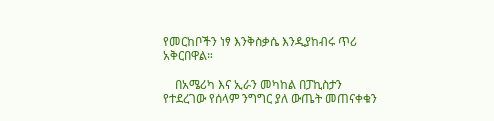የመርከቦችን ነፃ እንቅስቃሴ እንዲያከብሩ ጥሪ አቅርበዋል።

    በአሜሪካ እና ኢራን መካከል በፓኪስታን የተደረገው የሰላም ንግግር ያለ ውጤት መጠናቀቁን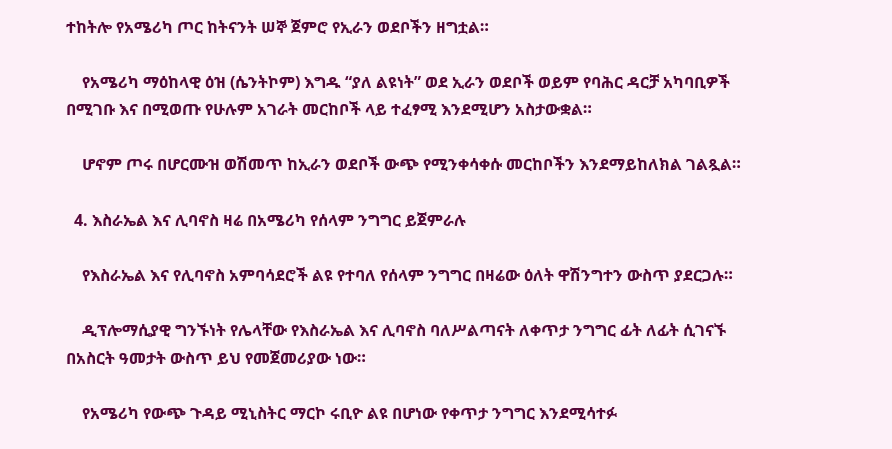ተከትሎ የአሜሪካ ጦር ከትናንት ሠኞ ጀምሮ የኢራን ወደቦችን ዘግቷል።

    የአሜሪካ ማዕከላዊ ዕዝ (ሴንትኮም) እግዱ “ያለ ልዩነት” ወደ ኢራን ወደቦች ወይም የባሕር ዳርቻ አካባቢዎች በሚገቡ እና በሚወጡ የሁሉም አገራት መርከቦች ላይ ተፈፃሚ እንደሚሆን አስታውቋል።

    ሆኖም ጦሩ በሆርሙዝ ወሽመጥ ከኢራን ወደቦች ውጭ የሚንቀሳቀሱ መርከቦችን እንደማይከለክል ገልጿል።

  4. እስራኤል እና ሊባኖስ ዛሬ በአሜሪካ የሰላም ንግግር ይጀምራሉ

    የእስራኤል እና የሊባኖስ አምባሳደሮች ልዩ የተባለ የሰላም ንግግር በዛሬው ዕለት ዋሽንግተን ውስጥ ያደርጋሉ።

    ዲፕሎማሲያዊ ግንኙነት የሌላቸው የእስራኤል እና ሊባኖስ ባለሥልጣናት ለቀጥታ ንግግር ፊት ለፊት ሲገናኙ በአስርት ዓመታት ውስጥ ይህ የመጀመሪያው ነው።

    የአሜሪካ የውጭ ጉዳይ ሚኒስትር ማርኮ ሩቢዮ ልዩ በሆነው የቀጥታ ንግግር እንደሚሳተፉ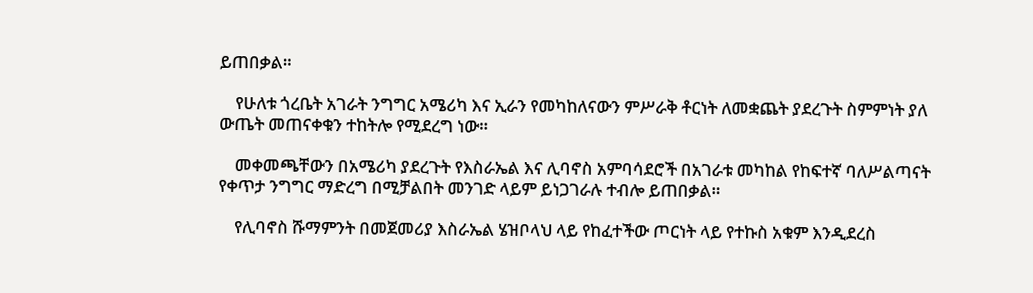ይጠበቃል።

    የሁለቱ ጎረቤት አገራት ንግግር አሜሪካ እና ኢራን የመካከለናውን ምሥራቅ ቶርነት ለመቋጨት ያደረጉት ስምምነት ያለ ውጤት መጠናቀቁን ተከትሎ የሚደረግ ነው።

    መቀመጫቸውን በአሜሪካ ያደረጉት የእስራኤል እና ሊባኖስ አምባሳደሮች በአገራቱ መካከል የከፍተኛ ባለሥልጣናት የቀጥታ ንግግር ማድረግ በሚቻልበት መንገድ ላይም ይነጋገራሉ ተብሎ ይጠበቃል።

    የሊባኖስ ሹማምንት በመጀመሪያ እስራኤል ሄዝቦላህ ላይ የከፈተችው ጦርነት ላይ የተኩስ አቁም እንዲደረስ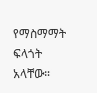የማስማማት ፍላጎት አላቸው።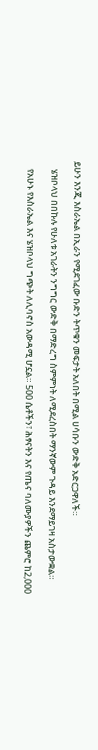ይሁን እንጂ እስራኤል በኢራን የሚደገፈው ቡድን ትጥቁን መፍታት አለበት በሚል ሀሳቡን ውድቅ አድርጋዋለች።

    ሄዝቦላህ በበኩሉ የሁለቱ አገራትን ንግግር ውድቅ በማድረግ ስምምነት ለሚደረስበት ማንኛውም ጉዳይ እንደማይገዛ አስታውቋል።

    የአሁኑ የእስራኤል እና ሄዝቦላህ ግጭት ለሊባኖስ አውዳሚ ሆኗል። 500 ሴቶችን፣ ሕፃናትን እና የጤና ባለሙያዎችን ጨምሮ ከ2,000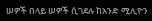ሠዎች በላይ ሠዎች ሲገደሉ ከአንድ ሚሊዮን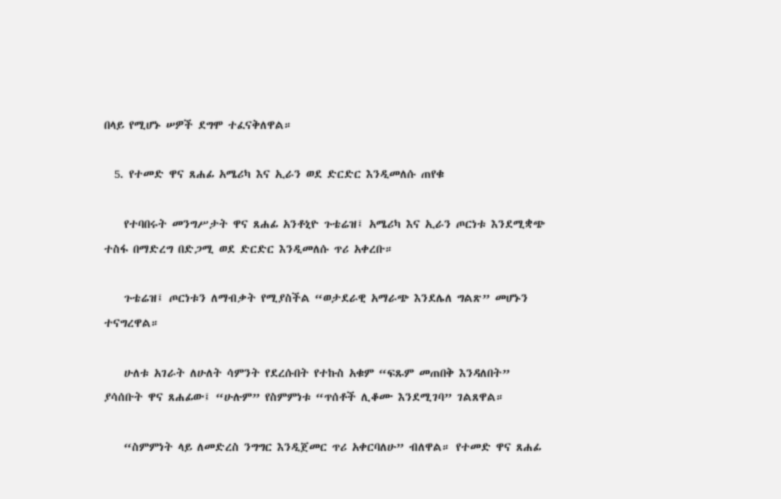በላይ የሚሆኑ ሠዎች ደግሞ ተፈናቅለዋል።

  5. የተመድ ዋና ጸሐፊ አሜሪካ እና ኢራን ወደ ድርድር እንዲመለሱ ጠየቁ

    የተባበሩት መንግሥታት ዋና ጸሐፊ አንቶኒዮ ጉቴሬዝ፤ አሜሪካ እና ኢራን ጦርነቱ እንደሚቋጭ ተስፋ በማድረግ በድጋሚ ወደ ድርድር እንዲመለሱ ጥሪ አቀረቡ።

    ጉቴሬዝ፤ ጦርነቱን ለማብቃት የሚያስችል “ወታደራዊ አማራጭ እንደሌለ ግልጽ” መሆኑን ተናግረዋል።

    ሁለቱ አገራት ለሁለት ሳምንት የደረሱበት የተኩስ አቁም “ፍጹም መጠበቅ እንዳለበት” ያሳሰቡት ዋና ጸሐፊው፤ “ሁሉም” የስምምነቱ “ጥሰቶች ሊቆሙ እንደሚገባ” ገልጸዋል።

    “ስምምነት ላይ ለመድረስ ንግግር እንዲጀመር ጥሪ አቀርባለሁ” ብለዋል። የተመድ ዋና ጸሐፊ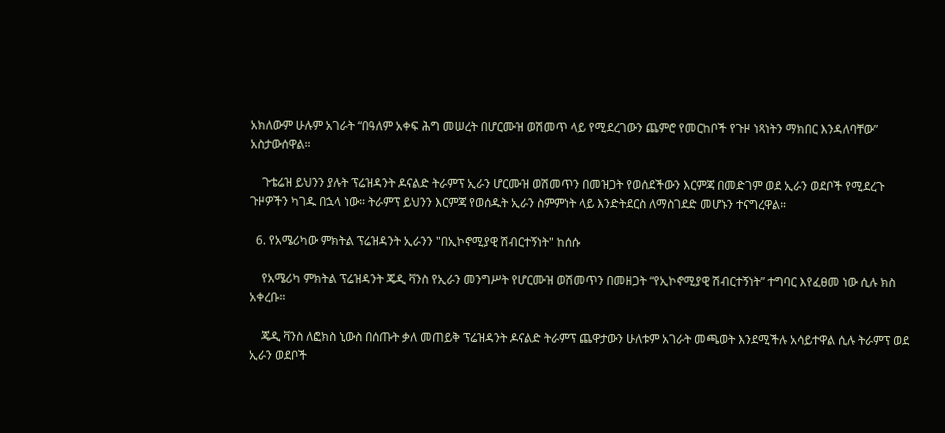አክለውም ሁሉም አገራት “በዓለም አቀፍ ሕግ መሠረት በሆርሙዝ ወሽመጥ ላይ የሚደረገውን ጨምሮ የመርከቦች የጉዞ ነጻነትን ማክበር እንዳለባቸው” አስታውሰዋል።

    ጉቴሬዝ ይህንን ያሉት ፕሬዝዳንት ዶናልድ ትራምፕ ኢራን ሆርሙዝ ወሽመጥን በመዝጋት የወሰደችውን እርምጃ በመድገም ወደ ኢራን ወደቦች የሚደረጉ ጉዞዎችን ካገዱ በኋላ ነው። ትራምፕ ይህንን እርምጃ የወሰዱት ኢራን ስምምነት ላይ እንድትደርስ ለማስገደድ መሆኑን ተናግረዋል።

  6. የአሜሪካው ምክትል ፕሬዝዳንት ኢራንን "በኢኮኖሚያዊ ሽብርተኝነት" ከሰሱ

    የአሜሪካ ምክትል ፕሬዝዳንት ጄዲ ቫንስ የኢራን መንግሥት የሆርሙዝ ወሽመጥን በመዘጋት “የኢኮኖሚያዊ ሽብርተኝነት” ተግባር እየፈፀመ ነው ሲሉ ክስ አቀረቡ።

    ጄዲ ቫንስ ለፎክስ ኒውስ በሰጡት ቃለ መጠይቅ ፕሬዝዳንት ዶናልድ ትራምፕ ጨዋታውን ሁለቱም አገራት መጫወት እንደሚችሉ አሳይተዋል ሲሉ ትራምፕ ወደ ኢራን ወደቦች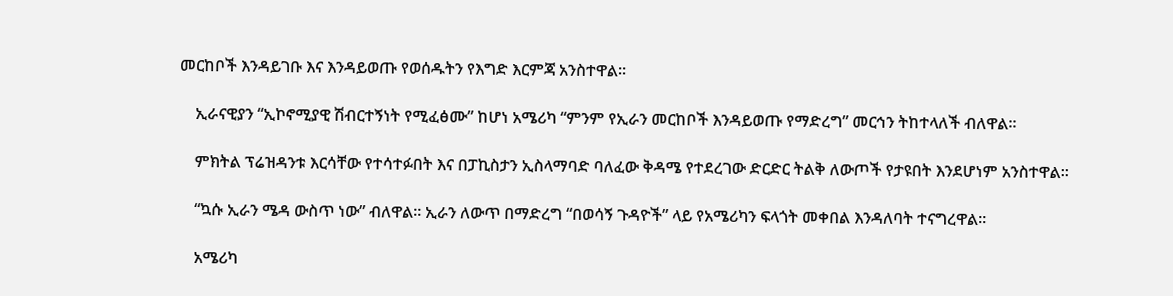መርከቦች እንዳይገቡ እና እንዳይወጡ የወሰዱትን የእግድ እርምጃ አንስተዋል።

    ኢራናዊያን “ኢኮኖሚያዊ ሽብርተኝነት የሚፈፅሙ” ከሆነ አሜሪካ “ምንም የኢራን መርከቦች እንዳይወጡ የማድረግ” መርኅን ትከተላለች ብለዋል።

    ምክትል ፕሬዝዳንቱ እርሳቸው የተሳተፉበት እና በፓኪስታን ኢስላማባድ ባለፈው ቅዳሜ የተደረገው ድርድር ትልቅ ለውጦች የታዩበት እንደሆነም አንስተዋል።

    “ኳሱ ኢራን ሜዳ ውስጥ ነው” ብለዋል። ኢራን ለውጥ በማድረግ “በወሳኝ ጉዳዮች” ላይ የአሜሪካን ፍላጎት መቀበል እንዳለባት ተናግረዋል።

    አሜሪካ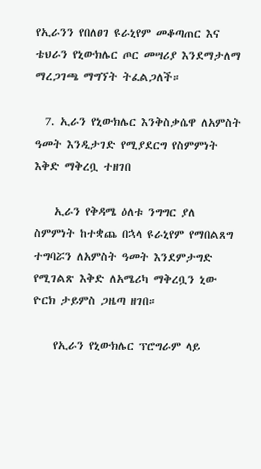የኢራንን የበለፀገ ዩራኒየም መቆጣጠር እና ቴህራን የኒውክሌር ጦር መሣሪያ እንደማታለማ ማረጋገጫ ማግኘት ትፈልጋለች።

  7. ኢራን የኒውክሌር እንቅስቃሴዋ ለአምስት ዓመት እንዲታገድ የሚያደርግ የስምምነት እቅድ ማቅረቧ ተዘገበ

    ኢራን የቅዳሜ ዕለቱ ንግግር ያለ ስምምነት ከተቋጨ በኋላ ዩራኒየም የማበልጸግ ተግባሯን ለአምስት ዓመት እንደምታግድ የሚገልጽ እቅድ ለአሜሪካ ማቅረቧን ኒው ዮርክ ታይምስ ጋዜጣ ዘገበ።

    የኢራን የኒውክሌር ፕሮግራም ላይ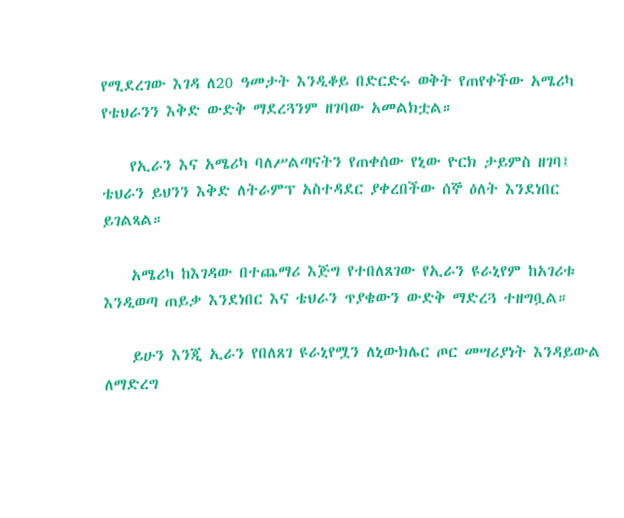የሚደረገው እገዳ ለ20 ዓመታት እንዲቆይ በድርድሩ ወቅት የጠየቀችው አሜሪካ የቴህራንን እቅድ ውድቅ ማደረጓንም ዘገባው አመልክቷል።

    የኢራን እና አሜሪካ ባለሥልጣናትን የጠቀሰው የኒው ዮርክ ታይምስ ዘገባ፤ ቴህራን ይህንን እቅድ ለትራምፕ አስተዳደር ያቀረበችው ሰኞ ዕለት እንደነበር ይገልጻል።

    አሜሪካ ከእገዳው በተጨማሪ እጅግ የተበለጸገው የኢራን ዩራኒየም ከአገሪቱ እንዲወጣ ጠይቃ እንደነበር እና ቴህራን ጥያቄውን ውድቅ ማድረጓ ተዘግቧል።

    ይሁን እንጂ ኢራን የበለጸገ ዩራኒየሟን ለኒውክሌር ጦር መሣሪያነት እንዳይውል ለማድረግ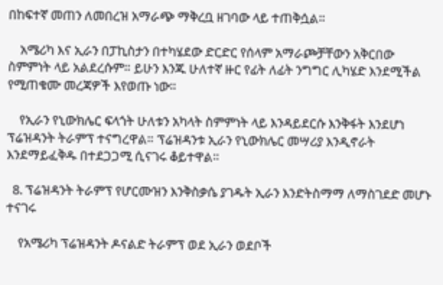በከፍተኛ መጠን ለመበረዝ አማራጭ ማቅረቧ ዘገባው ላይ ተጠቅሷል።

    አሜሪካ እና ኢራን በፓኪስታን በተካሄደው ድርድር የሰላም አማራጮቻቸውን አቅርበው ስምምነት ላይ አልደረሱም። ይሁን እንጁ ሁለተኛ ዙር የፊት ለፊት ንግግር ሊካሄድ እንደሚችል የሚጠቁሙ መረጃዎች እየወጡ ነው።

    የኢራን የኒውክሌር ፍላጎት ሁለቱን አካላት ስምምነት ላይ እንዳይደርሱ እንቅፋት እንደሆነ ፕሬዝዳንት ትራምፕ ተናግረዋል። ፕሬዝዳንቱ ኢራን የኒውክሌር መሣሪያ እንዲኖራት እንደማይፈቅዱ በተደጋጋሚ ሲናገሩ ቆይተዋል።

  8. ፕሬዝዳንት ትራምፕ የሆርሙዝን እንቅስቃሴ ያገዱት ኢራን እንድትስማማ ለማስገደድ መሆኑ ተናገሩ

    የአሜሪካ ፕሬዝዳንት ዶናልድ ትራምፕ ወደ ኢራን ወደቦች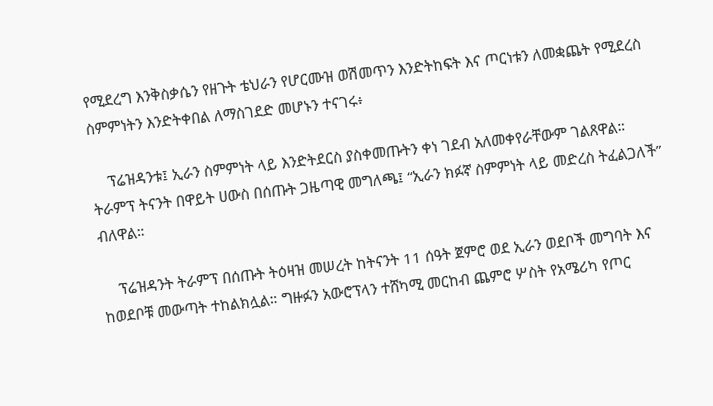የሚደረግ እንቅስቃሴን የዘጉት ቴህራን የሆርሙዝ ወሽመጥን እንድትከፍት እና ጦርነቱን ለመቋጨት የሚደረስ ስምምነትን እንድትቀበል ለማስገደድ መሆኑን ተናገሩ፥

    ፕሬዝዳንቱ፤ ኢራን ስምምነት ላይ እንድትደርስ ያስቀመጡትን ቀነ ገደብ አለመቀየራቸውም ገልጸዋል። ትራምፕ ትናንት በዋይት ሀውስ በሰጡት ጋዜጣዊ መግለጫ፤ “ኢራን ክፉኛ ስምምነት ላይ መድረስ ትፈልጋለች” ብለዋል።

    ፕሬዝዳንት ትራምፕ በሰጡት ትዕዛዝ መሠረት ከትናንት 11 ሰዓት ጀምሮ ወደ ኢራን ወደቦች መግባት እና ከወደቦቹ መውጣት ተከልክሏል። ግዙፉን አውሮፕላን ተሸካሚ መርከብ ጨምሮ ሦስት የአሜሪካ የጦር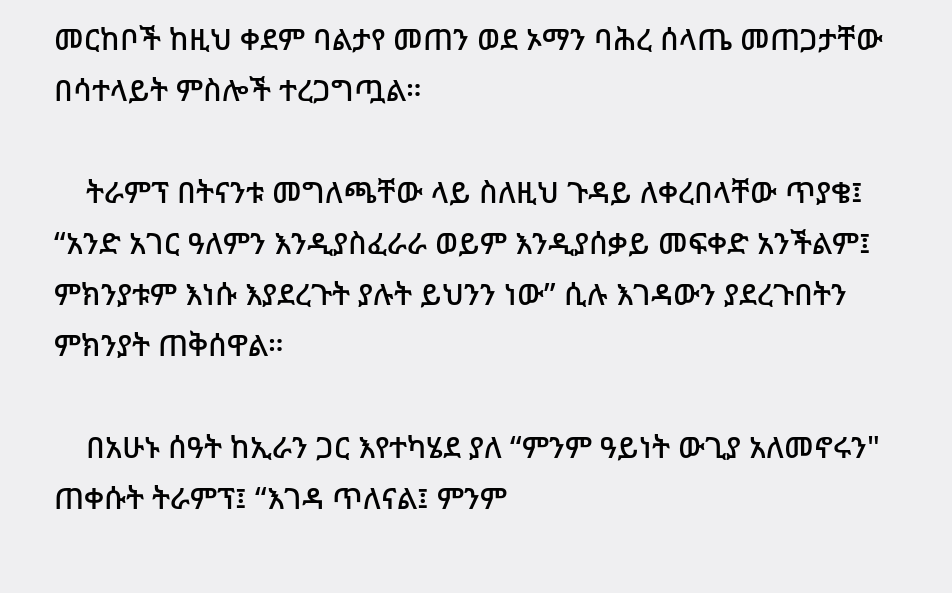መርከቦች ከዚህ ቀደም ባልታየ መጠን ወደ ኦማን ባሕረ ሰላጤ መጠጋታቸው በሳተላይት ምስሎች ተረጋግጧል።

    ትራምፕ በትናንቱ መግለጫቸው ላይ ስለዚህ ጉዳይ ለቀረበላቸው ጥያቄ፤ “አንድ አገር ዓለምን እንዲያስፈራራ ወይም እንዲያሰቃይ መፍቀድ አንችልም፤ ምክንያቱም እነሱ እያደረጉት ያሉት ይህንን ነው” ሲሉ እገዳውን ያደረጉበትን ምክንያት ጠቅሰዋል።

    በአሁኑ ሰዓት ከኢራን ጋር እየተካሄደ ያለ “ምንም ዓይነት ውጊያ አለመኖሩን" ጠቀሱት ትራምፕ፤ “እገዳ ጥለናል፤ ምንም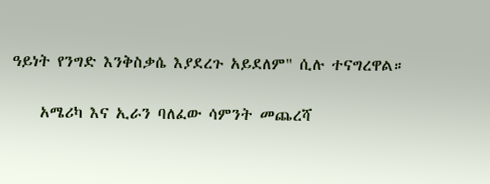ዓይነት የንግድ እንቅስቃሴ እያደረጉ አይደለም" ሲሉ ተናግረዋል።

    አሜሪካ እና ኢራን ባለፈው ሳምንት መጨረሻ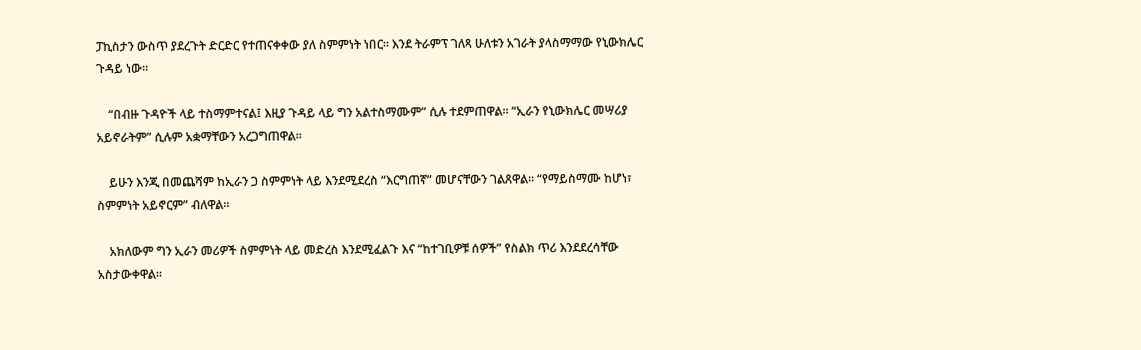ፓኪስታን ውስጥ ያደረጉት ድርድር የተጠናቀቀው ያለ ስምምነት ነበር። እንደ ትራምፕ ገለጻ ሁለቱን አገራት ያላስማማው የኒውክሌር ጉዳይ ነው።

    “በብዙ ጉዳዮች ላይ ተስማምተናል፤ እዚያ ጉዳይ ላይ ግን አልተስማሙም” ሲሉ ተደምጠዋል። “ኢራን የኒውክሌር መሣሪያ አይኖራትም” ሲሉም አቋማቸውን አረጋግጠዋል።

    ይሁን እንጂ በመጨሻም ከኢራን ጋ ስምምነት ላይ እንደሚደረስ “እርግጠኛ” መሆናቸውን ገልጸዋል። “የማይስማሙ ከሆነ፣ ስምምነት አይኖርም” ብለዋል።

    አክለውም ግን ኢራን መሪዎች ስምምነት ላይ መድረስ እንደሚፈልጉ እና “ከተገቢዎቹ ሰዎች” የስልክ ጥሪ እንደደረሳቸው አስታውቀዋል።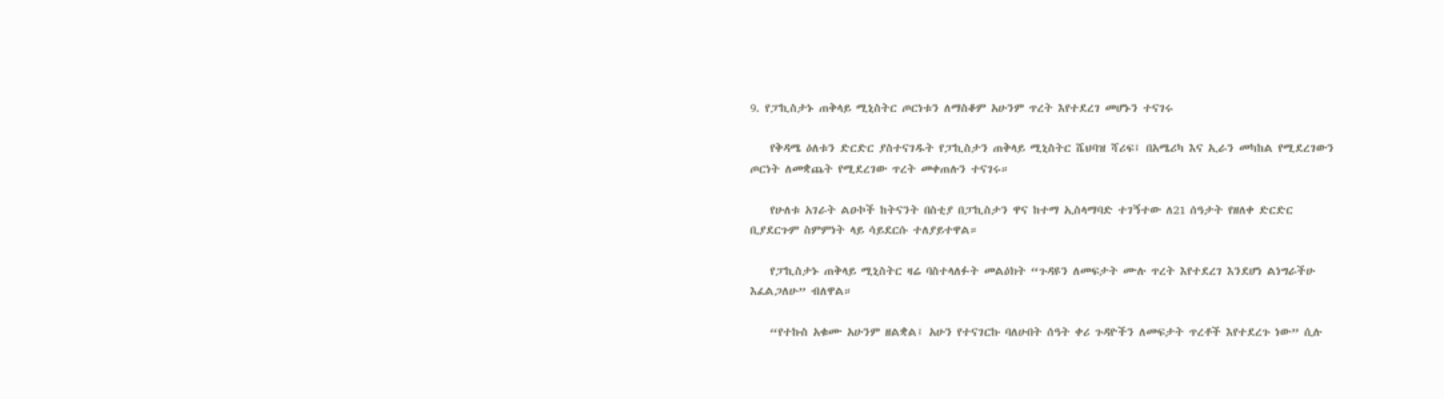9. የፓኪስታኑ ጠቅላይ ሚኒስትር ጦርነቱን ለማስቆም አሁንም ጥረት እየተደረገ መሆኑን ተናገሩ

    የቅዳሜ ዕለቱን ድርድር ያስተናገዱት የፓኪስታን ጠቅላይ ሚኒስትር ሼህባዝ ሻሪፍ፤ በአሜሪካ እና ኢራን መካከል የሚደረገውን ጦርነት ለመቋጨት የሚደረገው ጥረት መቀጠሉን ተናገሩ።

    የሁለቱ አገራት ልዑኮች ከትናንት በስቲያ በፓኪስታን ዋና ከተማ ኢስላማባድ ተገኝተው ለ21 ሰዓታት የዘለቀ ድርድር ቢያደርጉም ስምምነት ላይ ሳይደርሱ ተለያይተዋል።

    የፓኪስታኑ ጠቅላይ ሚኒስትር ዛሬ ባስተላለፉት መልዕክት “ጉዳዩን ለመፍታት ሙሉ ጥረት እየተደረገ እንደሆነ ልነግራችሁ እፈልጋለሁ” ብለዋል።

    “የተኩስ አቁሙ አሁንም ዘልቋል፤ አሁን የተናገርኩ ባለሁበት ሰዓት ቀሪ ጉዳዮችን ለመፍታት ጥረቶች እየተደረጉ ነው” ሲሉ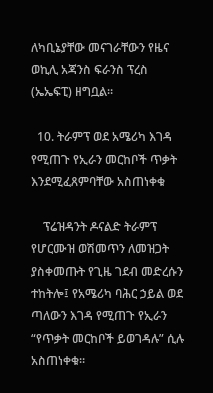ለካቢኔያቸው መናገራቸውን የዜና ወኪሊ አጃንስ ፍራንስ ፕረስ (ኤኤፍፒ) ዘግቧል።

  10. ትራምፕ ወደ አሜሪካ እገዳ የሚጠጉ የኢራን መርከቦች ጥቃት እንደሚፈጸምባቸው አስጠነቀቁ

    ፕሬዝዳንት ዶናልድ ትራምፕ የሆርሙዝ ወሽመጥን ለመዝጋት ያስቀመጡት የጊዜ ገደብ መድረሱን ተከትሎ፤ የአሜሪካ ባሕር ኃይል ወደ ጣለውን እገዳ የሚጠጉ የኢራን “የጥቃት መርከቦች ይወገዳሉ” ሲሉ አስጠነቀቁ።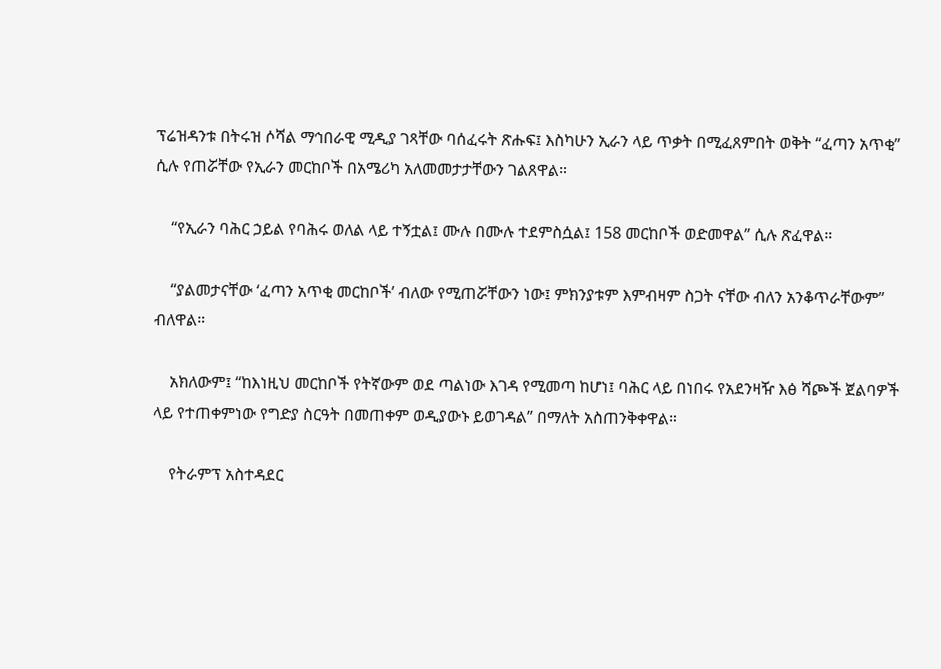ፕሬዝዳንቱ በትሩዝ ሶሻል ማኅበራዊ ሚዲያ ገጻቸው ባሰፈሩት ጽሑፍ፤ እስካሁን ኢራን ላይ ጥቃት በሚፈጸምበት ወቅት “ፈጣን አጥቂ” ሲሉ የጠሯቸው የኢራን መርከቦች በአሜሪካ አለመመታታቸውን ገልጸዋል።

    “የኢራን ባሕር ኃይል የባሕሩ ወለል ላይ ተኝቷል፤ ሙሉ በሙሉ ተደምስሷል፤ 158 መርከቦች ወድመዋል” ሲሉ ጽፈዋል።

    “ያልመታናቸው ‘ፈጣን አጥቂ መርከቦች’ ብለው የሚጠሯቸውን ነው፤ ምክንያቱም እምብዛም ስጋት ናቸው ብለን አንቆጥራቸውም” ብለዋል።

    አክለውም፤ “ከእነዚህ መርከቦች የትኛውም ወደ ጣልነው እገዳ የሚመጣ ከሆነ፤ ባሕር ላይ በነበሩ የአደንዛዥ እፅ ሻጮች ጀልባዎች ላይ የተጠቀምነው የግድያ ስርዓት በመጠቀም ወዲያውኑ ይወገዳል” በማለት አስጠንቅቀዋል።

    የትራምፕ አስተዳደር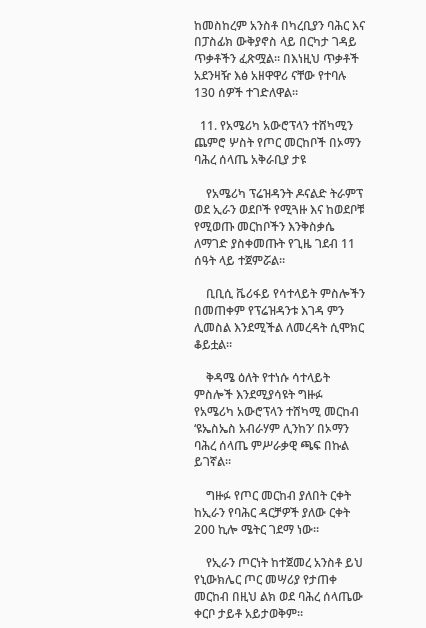ከመስከረም አንስቶ በካረቢያን ባሕር እና በፓስፊክ ውቅያኖስ ላይ በርካታ ገዳይ ጥቃቶችን ፈጽሟል። በእነዚህ ጥቃቶች አደንዛዥ እፅ አዘዋዋሪ ናቸው የተባሉ 130 ሰዎች ተገድለዋል።

  11. የአሜሪካ አውሮፕላን ተሸካሚን ጨምሮ ሦስት የጦር መርከቦች በኦማን ባሕረ ሰላጤ አቅራቢያ ታዩ

    የአሜሪካ ፕሬዝዳንት ዶናልድ ትራምፕ ወደ ኢራን ወደቦች የሚጓዙ እና ከወደቦቹ የሚወጡ መርከቦችን እንቅስቃሴ ለማገድ ያስቀመጡት የጊዜ ገደብ 11 ሰዓት ላይ ተጀምሯል።

    ቢቢሲ ቬሪፋይ የሳተላይት ምስሎችን በመጠቀም የፕሬዝዳንቱ እገዳ ምን ሊመስል እንደሚችል ለመረዳት ሲሞክር ቆይቷል።

    ቅዳሜ ዕለት የተነሱ ሳተላይት ምስሎች እንደሚያሳዩት ግዙፉ የአሜሪካ አውሮፕላን ተሸካሚ መርከብ ‘ዩኤስኤስ አብራሃም ሊንከን’ በኦማን ባሕረ ሰላጤ ምሥራቃዊ ጫፍ በኩል ይገኛል።

    ግዙፉ የጦር መርከብ ያለበት ርቀት ከኢራን የባሕር ዳርቻዎች ያለው ርቀት 200 ኪሎ ሜትር ገደማ ነው።

    የኢራን ጦርነት ከተጀመረ አንስቶ ይህ የኒውክሌር ጦር መሣሪያ የታጠቀ መርከብ በዚህ ልክ ወደ ባሕረ ሰላጤው ቀርቦ ታይቶ አይታወቅም።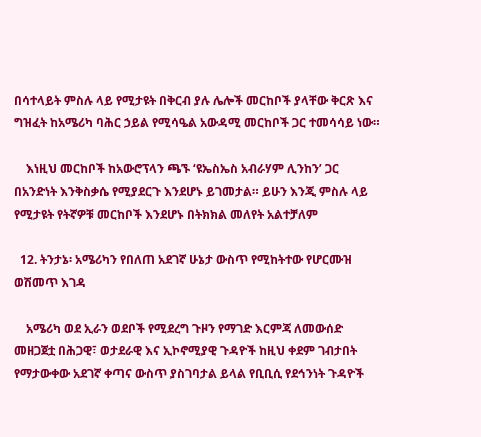በሳተላይት ምስሉ ላይ የሚታዩት በቅርብ ያሉ ሌሎች መርከቦች ያላቸው ቅርጽ እና ግዝፈት ከአሜሪካ ባሕር ኃይል የሚሳዔል አውዳሚ መርከቦች ጋር ተመሳሳይ ነው።

    እነዚህ መርከቦች ከአውሮፕላን ጫኙ ‘ዩኤስኤስ አብራሃም ሊንከን’ ጋር በአንድነት እንቅስቃሴ የሚያደርጉ እንደሆኑ ይገመታል። ይሁን እንጂ ምስሉ ላይ የሚታዩት የትኛዎቹ መርከቦች እንደሆኑ በትክክል መለየት አልተቻለም

  12. ትንታኔ፡ አሜሪካን የበለጠ አደገኛ ሁኔታ ውስጥ የሚከትተው የሆርሙዝ ወሽመጥ እገዳ

    አሜሪካ ወደ ኢራን ወደቦች የሚደረግ ጉዞን የማገድ እርምጃ ለመውሰድ መዘጋጀቷ በሕጋዊ፣ ወታደራዊ እና ኢኮኖሚያዊ ጉዳዮች ከዚህ ቀደም ገብታበት የማታውቀው አደገኛ ቀጣና ውስጥ ያስገባታል ይላል የቢቢሲ የደኅንነት ጉዳዮች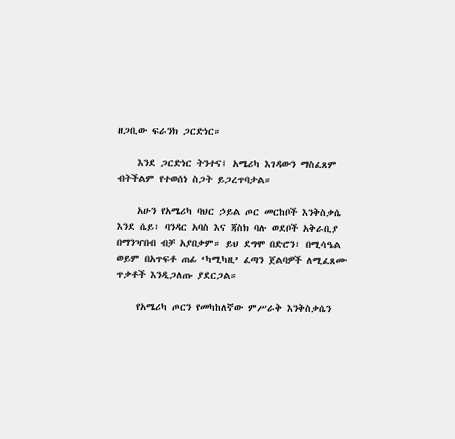ዘጋቢው ፍራንክ ጋርድነር።

    እንደ ጋርድነር ትንተና፤ አሜሪካ እገዳውን ማስፈጸም ብትችልም የተወሰነ ስጋት ይጋረጥባታል።

    አሁን የአሜሪካ ባህር ኃይል ጦር መርከቦች እንቅስቃሴ እንደ ሴይ፣ ባንዳር አባስ እና ጃስክ ባሉ ወደቦች አቅራቢያ በማንዣበብ ብቻ አያበቃም። ይህ ደግሞ በድሮን፣ በሚሳዔል ወይም በአጥፍቶ ጠፊ ‘ካሚካዚ’ ፈጣን ጀልባዎች ለሚፈጸሙ ጥቃቶች እንዲጋለጡ ያደርጋል።

    የአሜሪካ ጦርን የመካከለኛው ምሥራቅ እንቅስቃሴን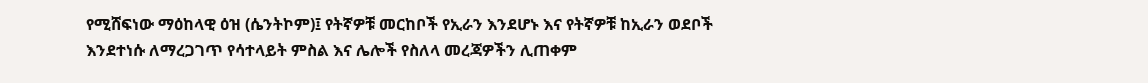የሚሸፍነው ማዕከላዊ ዕዝ (ሴንትኮም)፤ የትኛዎቹ መርከቦች የኢራን እንደሆኑ እና የትኛዎቹ ከኢራን ወደቦች እንደተነሱ ለማረጋገጥ የሳተላይት ምስል እና ሌሎች የስለላ መረጃዎችን ሊጠቀም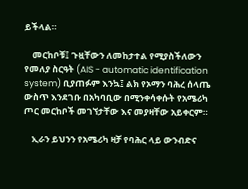ይችላል።

    መርከቦቹ፤ ጉዟቸውን ለመከታተል የሚያስችለውን የመለያ ስርዓት (AIS - automatic identification system) ቢያጠፉም እንኳ፤ ልክ የኦማን ባሕረ ሰላጤ ውስጥ እንደገቡ በአካባቢው በሚንቀሳቀሱት የአሜሪካ ጦር መርከቦች መገኘታቸው እና መያዛቸው አይቀርም።

    ኢራን ይህንን የአሜሪካ ዛቻ የባሕር ላይ ውንብድና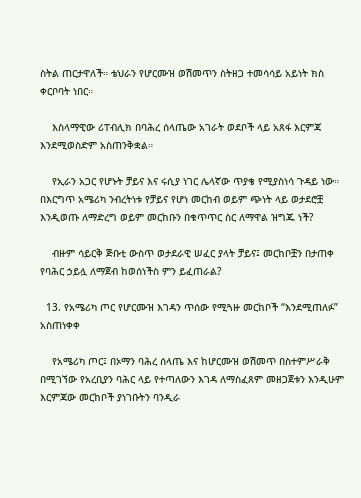ስትል ጠርታዋለች። ቴህራን የሆርሙዝ ወሽመጥን ስትዘጋ ተመሳሳይ አይነት ክስ ቀርቦባት ነበር።

    እስላማዊው ሪፐብሊክ በባሕረ ሰላጤው አገራት ወደቦች ላይ አጸፋ እርምጃ እንደሚወስድም አስጠንቅቋል።

    የኢራን አጋር የሆኑት ቻይና እና ሩሲያ ነገር ሌላኛው ጥያቄ የሚያስነሳ ጉዳይ ነው። በእርግጥ አሜሪካ ንብረትነቱ የቻይና የሆነ መርከብ ወይም ጭነት ላይ ወታደሮቿ እንዲወጡ ለማድረግ ወይም መርከቡን በቁጥጥር ስር ለማዋል ዝግጁ ነች?

    ብዙም ሳይርቅ ጅቡቲ ውስጥ ወታደራዊ ሠፈር ያላት ቻይና፤ መርከቦቿን በታጠቀ የባሕር ኃይሏ ለማጀብ ከወሰነችስ ምን ይፈጠራል?

  13. የአሜሪካ ጦር የሆርሙዝ እገዳን ጥሰው የሚጓዙ መርከቦች “እንደሚጠለፉ” አስጠነቀቀ

    የአሜሪካ ጦር፤ በኦማን ባሕረ ሰላጤ እና ከሆርሙዝ ወሽመጥ በስተምሥራቅ በሚገኘው የአረቢያን ባሕር ላይ የተጣለውን እገዳ ለማስፈጸም መዘጋጀቱን እንዲሁም እርምጃው መርከቦች ያነገቡትን ባንዲራ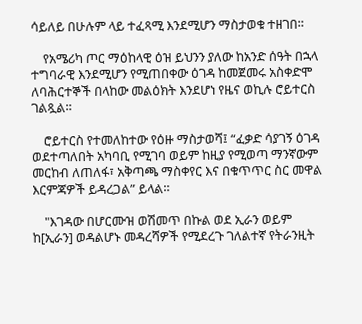ሳይለይ በሁሉም ላይ ተፈጻሚ እንደሚሆን ማስታወቁ ተዘገበ።

    የአሜሪካ ጦር ማዕከላዊ ዕዝ ይህንን ያለው ከአንድ ሰዓት በኋላ ተግባራዊ እንደሚሆን የሚጠበቀው ዕገዳ ከመጀመሩ አስቀድሞ ለባሕርተኞች በላከው መልዕክት እንደሆነ የዜና ወኪሉ ሮይተርስ ገልጿል።

    ሮይተርስ የተመለከተው የዕዙ ማስታወሻ፤ “ፈቃድ ሳያገኝ ዕገዳ ወደተጣለበት አካባቢ የሚገባ ወይም ከዚያ የሚወጣ ማንኛውም መርከብ ለጠለፋ፣ አቅጣጫ ማስቀየር እና በቁጥጥር ስር መዋል እርምጃዎች ይዳረጋል” ይላል።

    "እገዳው በሆርሙዝ ወሽመጥ በኩል ወደ ኢራን ወይም ከ[ኢራን] ወዳልሆኑ መዳረሻዎች የሚደረጉ ገለልተኛ የትራንዚት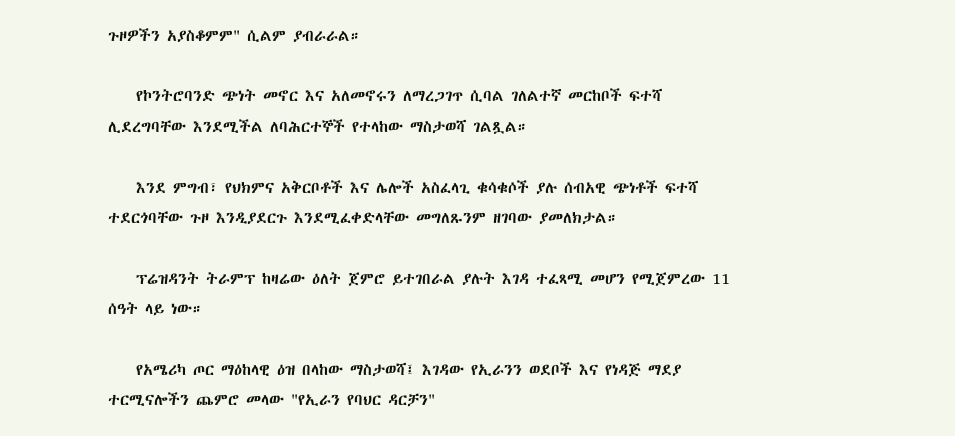ጉዞዎችን አያስቆምም" ሲልም ያብራራል።

    የኮንትሮባንድ ጭነት መኖር እና አለመኖሩን ለማረጋገጥ ሲባል ገለልተኛ መርከቦች ፍተሻ ሊደረግባቸው እንደሚችል ለባሕርተኞች የተላከው ማስታወሻ ገልጿል።

    እንደ ምግብ፣ የህክምና አቅርቦቶች እና ሌሎች አስፈላጊ ቁሳቁሶች ያሉ ሰብአዊ ጭነቶች ፍተሻ ተደርጎባቸው ጉዞ እንዲያደርጉ እንደሚፈቀድላቸው መግለጹንም ዘገባው ያመለክታል።

    ፕሬዝዳንት ትራምፕ ከዛሬው ዕለት ጀምሮ ይተገበራል ያሉት እገዳ ተፈጻሚ መሆን የሚጀምረው 11 ሰዓት ላይ ነው።

    የአሜሪካ ጦር ማዕከላዊ ዕዝ በላከው ማስታወሻ፤ እገዳው የኢራንን ወደቦች እና የነዳጅ ማደያ ተርሚናሎችን ጨምሮ መላው "የኢራን የባህር ዳርቻን"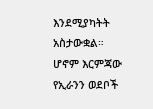እንደሚያካትት አስታውቋል። ሆኖም እርምጃው የኢራንን ወደቦች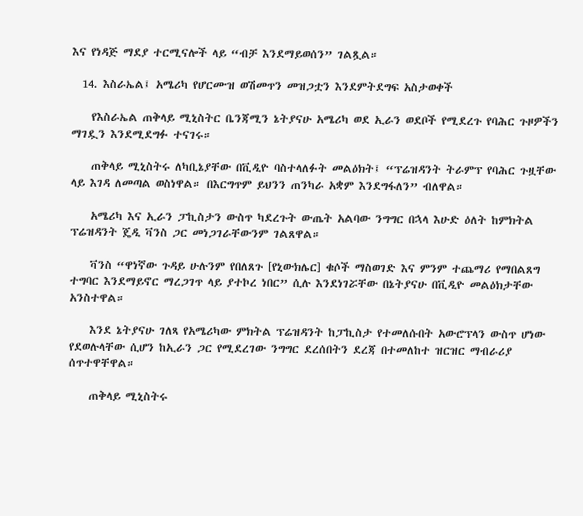እና የነዳጅ ማደያ ተርሚናሎች ላይ “ብቻ እንደማይወሰን” ገልጿል።

  14. እስራኤል፤ አሜሪካ የሆርሙዝ ወሽመጥን መዝጋቷን እንደምትደግፍ አስታወቀች

    የእስራኤል ጠቅላይ ሚኒስትር ቤንጃሚን ኔትያናሁ አሜሪካ ወደ ኢራን ወደቦች የሚደረጉ የባሕር ጉዞዎችን ማገዷን እንደሚደግፉ ተናገሩ።

    ጠቅላይ ሚኒስትሩ ለካቢኔያቸው በቪዲዮ ባስተላለፉት መልዕክት፤ “ፕሬዝዳንት ትራምፕ የባሕር ጉዟቸው ላይ እገዳ ለመጣል ወስነዋል። በእርግጥም ይህንን ጠንካራ አቋም እንደግፋለን” ብለዋል።

    አሜሪካ እና ኢራን ፓኪስታን ውስጥ ካደረጉት ውጤት አልባው ንግግር በኋላ እሁድ ዕለት ከምክትል ፕሬዝዳንት ጄዲ ቫንስ ጋር መነጋገራቸውንም ገልጸዋል።

    ቫንስ “ዋነኛው ጉዳይ ሁሉንም የበለጸጉ [የኒውክሌር] ቁሶች ማስወገድ እና ምንም ተጨማሪ የማበልጸግ ተግባር እንደማይኖር ማረጋገጥ ላይ ያተኮረ ነበር” ሲሉ እንደነገሯቸው በኔትያናሁ በቪዲዮ መልዕክታቸው አንስተዋል።

    እንደ ኔትያናሁ ገለጻ የአሜሪካው ምክትል ፕሬዝዳንት ከፓኪስታ የተመለሱበት አውሮፕላን ውስጥ ሆነው የደወሉላቸው ሲሆን ከኢራን ጋር የሚደረገው ንግግር ደረሰበትን ደረጃ በተመለከተ ዝርዝር ማብራሪያ ሰጥተዋቸዋል።

    ጠቅላይ ሚኒስትሩ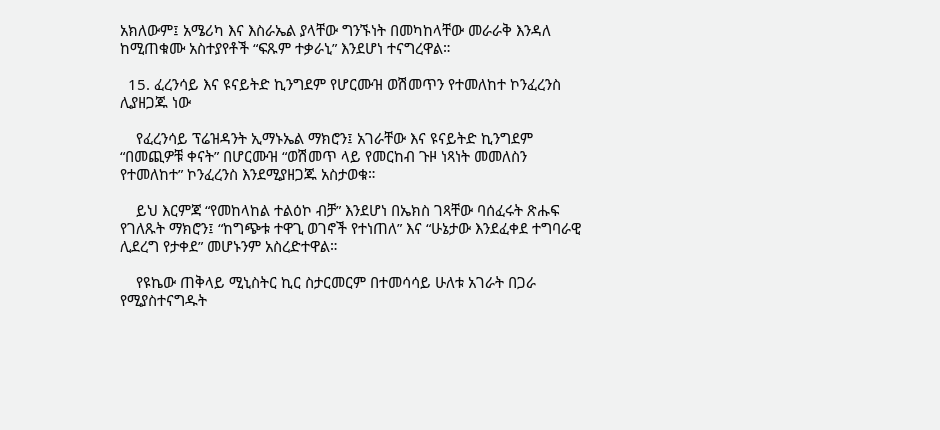አክለውም፤ አሜሪካ እና እስራኤል ያላቸው ግንኙነት በመካከላቸው መራራቅ እንዳለ ከሚጠቁሙ አስተያየቶች “ፍጹም ተቃራኒ” እንደሆነ ተናግረዋል።

  15. ፈረንሳይ እና ዩናይትድ ኪንግደም የሆርሙዝ ወሽመጥን የተመለከተ ኮንፈረንስ ሊያዘጋጁ ነው

    የፈረንሳይ ፕሬዝዳንት ኢማኑኤል ማክሮን፤ አገራቸው እና ዩናይትድ ኪንግደም “በመጪዎቹ ቀናት” በሆርሙዝ “ወሽመጥ ላይ የመርከብ ጉዞ ነጻነት መመለስን የተመለከተ” ኮንፈረንስ እንደሚያዘጋጁ አስታወቁ።

    ይህ እርምጃ “የመከላከል ተልዕኮ ብቻ” እንደሆነ በኤክስ ገጻቸው ባሰፈሩት ጽሑፍ የገለጹት ማክሮን፤ “ከግጭቱ ተዋጊ ወገኖች የተነጠለ” እና “ሁኔታው እንደፈቀደ ተግባራዊ ሊደረግ የታቀደ” መሆኑንም አስረድተዋል።

    የዩኬው ጠቅላይ ሚኒስትር ኪር ስታርመርም በተመሳሳይ ሁለቱ አገራት በጋራ የሚያስተናግዱት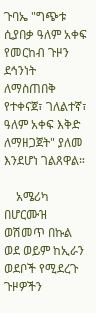ጉባኤ "ግጭቱ ሲያበቃ ዓለም አቀፍ የመርከብ ጉዞን ደኅንነት ለማስጠበቅ የተቀናጀ፣ ገለልተኛ፣ ዓለም አቀፍ እቅድ ለማዘጋጀት" ያለመ እንደሆነ ገልጸዋል።

    አሜሪካ በሆርሙዝ ወሽመጥ በኩል ወደ ወይም ከኢራን ወደቦች የሚደረጉ ጉዞዎችን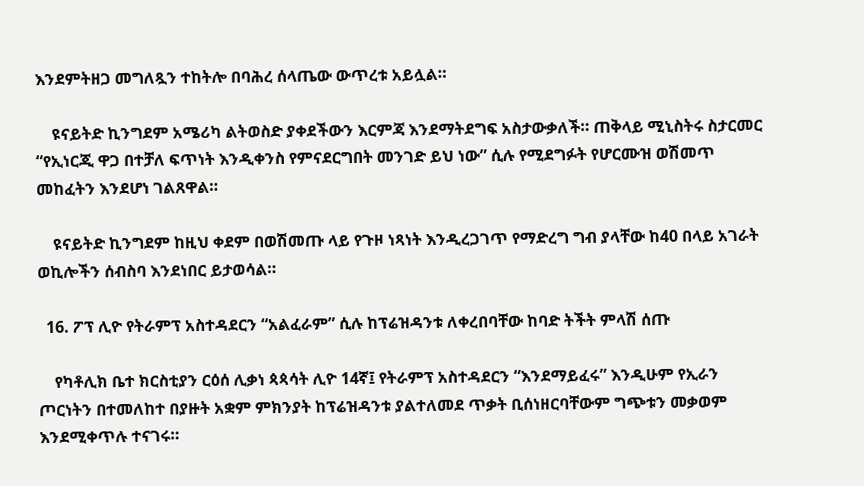እንደምትዘጋ መግለጿን ተከትሎ በባሕረ ሰላጤው ውጥረቱ አይሏል።

    ዩናይትድ ኪንግደም አሜሪካ ልትወስድ ያቀደችውን እርምጃ እንደማትደግፍ አስታውቃለች። ጠቅላይ ሚኒስትሩ ስታርመር “የኢነርጂ ዋጋ በተቻለ ፍጥነት እንዲቀንስ የምናደርግበት መንገድ ይህ ነው” ሲሉ የሚደግፉት የሆርሙዝ ወሽመጥ መከፈትን እንደሆነ ገልጸዋል።

    ዩናይትድ ኪንግደም ከዚህ ቀደም በወሽመጡ ላይ የጉዞ ነጻነት እንዲረጋገጥ የማድረግ ግብ ያላቸው ከ40 በላይ አገራት ወኪሎችን ሰብስባ እንደነበር ይታወሳል።

  16. ፖፕ ሊዮ የትራምፕ አስተዳደርን “አልፈራም” ሲሉ ከፕሬዝዳንቱ ለቀረበባቸው ከባድ ትችት ምላሽ ሰጡ

    የካቶሊክ ቤተ ክርስቲያን ርዕሰ ሊቃነ ጳጳሳት ሊዮ 14ኛ፤ የትራምፕ አስተዳደርን “እንደማይፈሩ” እንዲሁም የኢራን ጦርነትን በተመለከተ በያዙት አቋም ምክንያት ከፕሬዝዳንቱ ያልተለመደ ጥቃት ቢሰነዘርባቸውም ግጭቱን መቃወም እንደሚቀጥሉ ተናገሩ።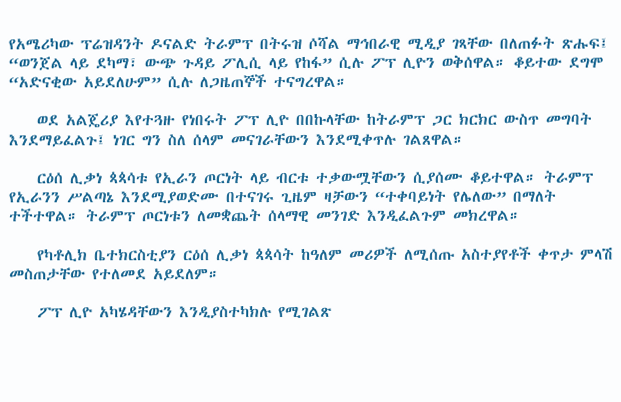የአሜሪካው ፕሬዝዳንት ዶናልድ ትራምፕ በትሩዝ ሶሻል ማኅበራዊ ሚዲያ ገጻቸው በለጠፉት ጽሑፍ፤ “ወንጀል ላይ ደካማ፣ ውጭ ጉዳይ ፖሊሲ ላይ የከፋ” ሲሉ ፖፕ ሊዮን ወቅሰዋል። ቆይተው ደግሞ “አድናቂው አይደለሁም” ሲሉ ለጋዜጠኞች ተናግረዋል።

    ወደ አልጄሪያ እየተጓዙ የነበሩት ፖፕ ሊዮ በበኩላቸው ከትራምፕ ጋር ክርክር ውስጥ መግባት እንደማይፈልጉ፤ ነገር ግን ስለ ሰላም መናገራቸውን እንደሚቀጥሉ ገልጸዋል።

    ርዕሰ ሊቃነ ጳጳሳቱ የኢራን ጦርነት ላይ ብርቱ ተቃውሟቸውን ሲያሰሙ ቆይተዋል። ትራምፕ የኢራንን ሥልጣኔ እንደሚያወድሙ በተናገሩ ጊዜም ዛቻውን “ተቀባይነት የሌለው” በማለት ተችተዋል። ትራምፕ ጦርነቱን ለመቋጨት ሰላማዊ መንገድ እንዲፈልጉም መክረዋል።

    የካቶሊክ ቤተክርስቲያን ርዕሰ ሊቃነ ጳጳሳት ከዓለም መሪዎች ለሚሰጡ አስተያየቶች ቀጥታ ምላሽ መስጠታቸው የተለመደ አይደለም።

    ፖፕ ሊዮ አካሄዳቸውን እንዲያስተካክሉ የሚገልጽ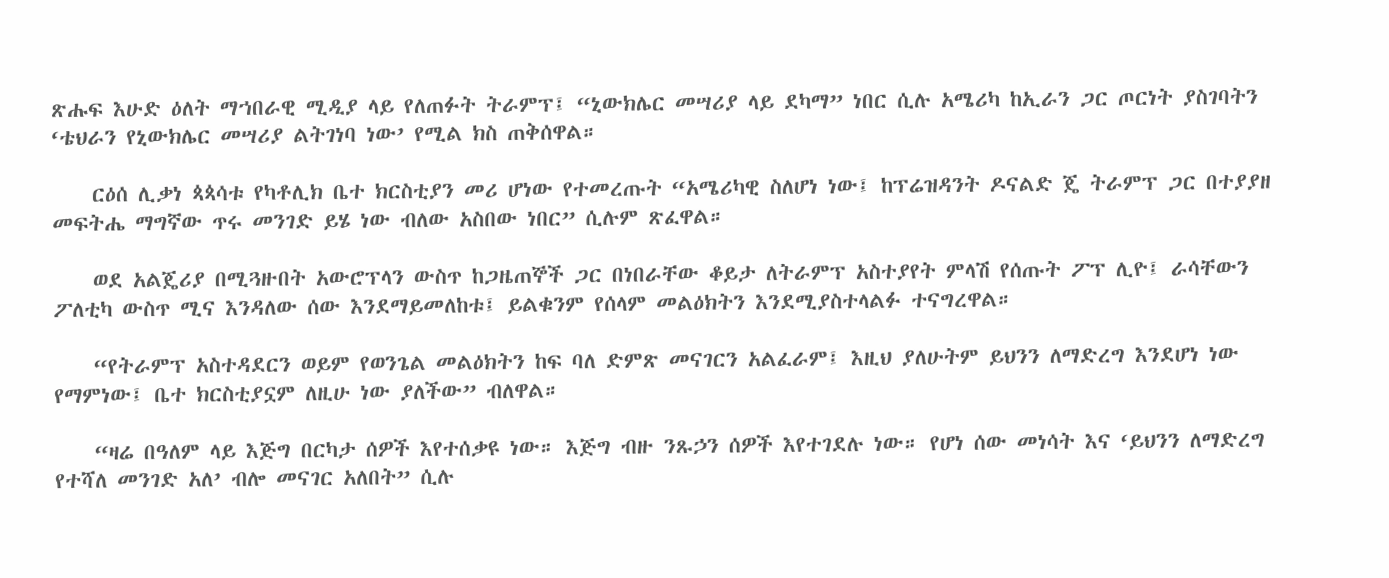ጽሑፍ እሁድ ዕለት ማኀበራዊ ሚዲያ ላይ የለጠፉት ትራምፕ፤ “ኒውክሌር መሣሪያ ላይ ደካማ” ነበር ሲሉ አሜሪካ ከኢራን ጋር ጦርነት ያስገባትን ‘ቴህራን የኒውክሌር መሣሪያ ልትገነባ ነው’ የሚል ክስ ጠቅሰዋል።

    ርዕሰ ሊቃነ ጳጳሳቱ የካቶሊክ ቤተ ክርስቲያን መሪ ሆነው የተመረጡት “አሜሪካዊ ስለሆነ ነው፤ ከፕሬዝዳንት ዶናልድ ጄ ትራምፕ ጋር በተያያዘ መፍትሔ ማግኛው ጥሩ መንገድ ይሄ ነው ብለው አስበው ነበር” ሲሉም ጽፈዋል።

    ወደ አልጄሪያ በሚጓዙበት አውሮፕላን ውስጥ ከጋዜጠኞች ጋር በነበራቸው ቆይታ ለትራምፕ አስተያየት ምላሽ የሰጡት ፖፕ ሊዮ፤ ራሳቸውን ፖለቲካ ውስጥ ሚና እንዳለው ሰው እንደማይመለከቱ፤ ይልቁንም የሰላም መልዕክትን እንደሚያስተላልፉ ተናግረዋል።

    “የትራምፕ አስተዳደርን ወይም የወንጌል መልዕክትን ከፍ ባለ ድምጽ መናገርን አልፈራም፤ እዚህ ያለሁትም ይህንን ለማድረግ እንደሆነ ነው የማምነው፤ ቤተ ክርስቲያኗም ለዚሁ ነው ያለችው” ብለዋል።

    “ዛሬ በዓለም ላይ እጅግ በርካታ ሰዎች እየተሰቃዩ ነው። እጅግ ብዙ ንጹኃን ሰዎች እየተገደሉ ነው። የሆነ ሰው መነሳት እና ‘ይህንን ለማድረግ የተሻለ መንገድ አለ’ ብሎ መናገር አለበት” ሲሉ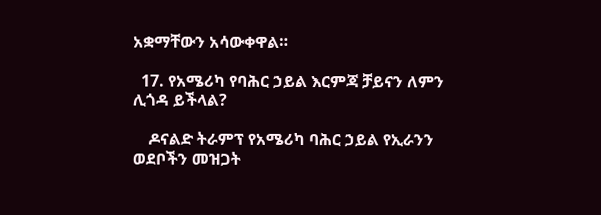አቋማቸውን አሳውቀዋል።

  17. የአሜሪካ የባሕር ኃይል እርምጃ ቻይናን ለምን ሊጎዳ ይችላል?

    ዶናልድ ትራምፕ የአሜሪካ ባሕር ኃይል የኢራንን ወደቦችን መዝጋት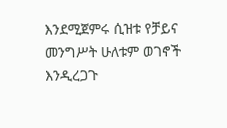እንደሚጀምሩ ሲዝቱ የቻይና መንግሥት ሁለቱም ወገኖች እንዲረጋጉ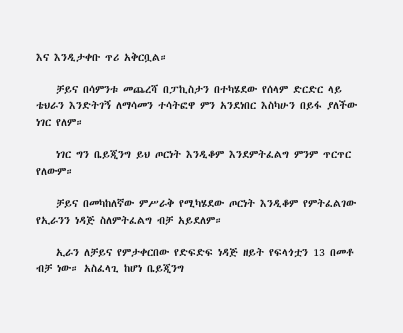እና እንዲታቀቡ ጥሪ አቅርቧል።

    ቻይና በሳምንቱ መጨረሻ በፓኪስታን በተካሄደው የሰላም ድርድር ላይ ቴህራን እንድትገኝ ለማሳመን ተሳትፎዋ ምን አንደነበር እስካሁን በይፋ ያለችው ነገር የለም።

    ነገር ግን ቤይጂንግ ይህ ጦርነት እንዲቆም እንደምትፈልግ ምንም ጥርጥር የለውም።

    ቻይና በመካከለኛው ምሥራቅ የሚካሄደው ጦርነት እንዲቆም የምትፈልገው የኢራንን ነዳጅ ስለምትፈልግ ብቻ አይደለም።

    ኢራን ለቻይና የምታቀርበው የድፍድፍ ነዳጅ ዘይት የፍላጎቷን 13 በመቶ ብቻ ነው። አስፈላጊ ከሆነ ቤይጂንግ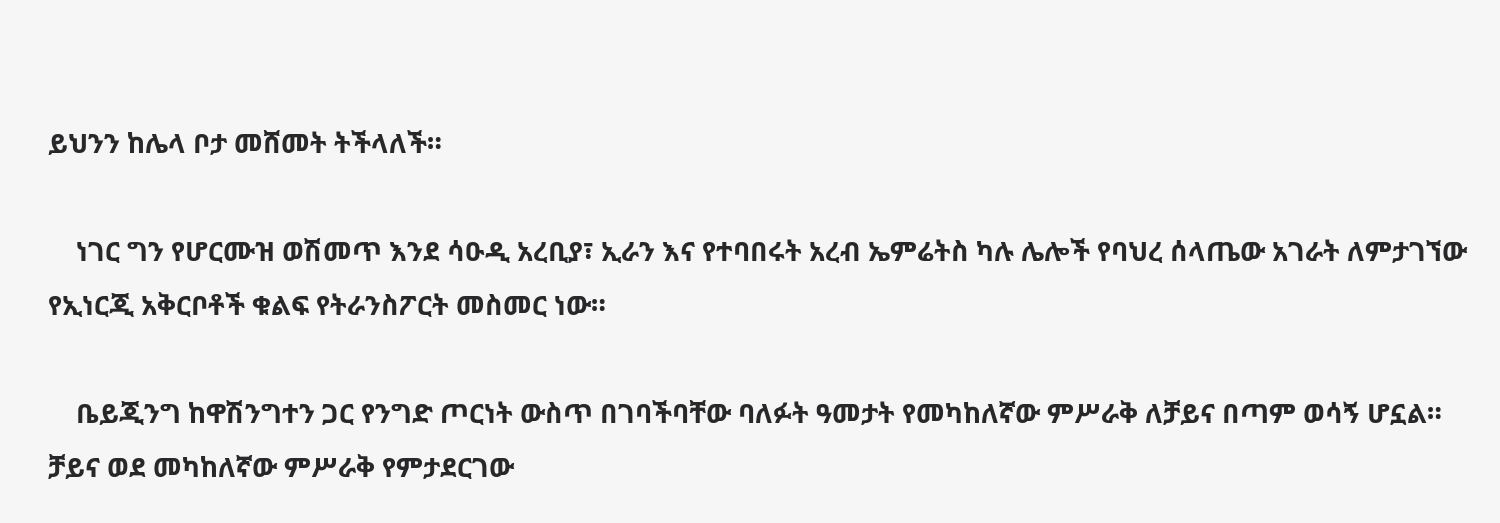ይህንን ከሌላ ቦታ መሸመት ትችላለች።

    ነገር ግን የሆርሙዝ ወሽመጥ እንደ ሳዑዲ አረቢያ፣ ኢራን እና የተባበሩት አረብ ኤምሬትስ ካሉ ሌሎች የባህረ ሰላጤው አገራት ለምታገኘው የኢነርጂ አቅርቦቶች ቁልፍ የትራንስፖርት መስመር ነው።

    ቤይጂንግ ከዋሽንግተን ጋር የንግድ ጦርነት ውስጥ በገባችባቸው ባለፉት ዓመታት የመካከለኛው ምሥራቅ ለቻይና በጣም ወሳኝ ሆኗል። ቻይና ወደ መካከለኛው ምሥራቅ የምታደርገው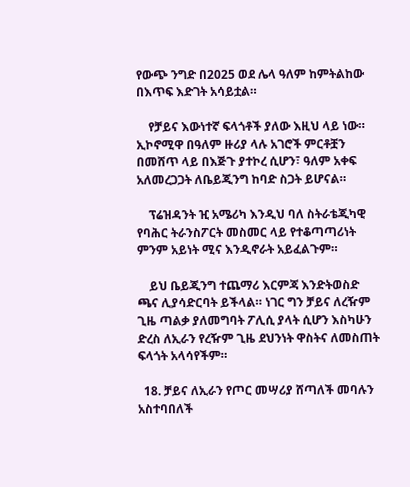የውጭ ንግድ በ2025 ወደ ሌላ ዓለም ከምትልከው በእጥፍ እድገት አሳይቷል።

    የቻይና እውነተኛ ፍላጎቶች ያለው እዚህ ላይ ነው። ኢኮኖሚዋ በዓለም ዙሪያ ላሉ አገሮች ምርቶቿን በመሸጥ ላይ በእጅጉ ያተኮረ ሲሆን፣ ዓለም አቀፍ አለመረጋጋት ለቤይጂንግ ከባድ ስጋት ይሆናል።

    ፕሬዝዳንት ዢ አሜሪካ እንዲህ ባለ ስትራቴጂካዊ የባሕር ትራንስፖርት መስመር ላይ የተቆጣጣሪነት ምንም አይነት ሚና እንዲኖራት አይፈልጉም።

    ይህ ቤይጂንግ ተጨማሪ እርምጃ እንድትወስድ ጫና ሊያሳድርባት ይችላል። ነገር ግን ቻይና ለረዥም ጊዜ ጣልቃ ያለመግባት ፖሊሲ ያላት ሲሆን እስካሁን ድረስ ለኢራን የረዥም ጊዜ ደህንነት ዋስትና ለመስጠት ፍላጎት አላሳየችም።

  18. ቻይና ለኢራን የጦር መሣሪያ ሸጣለች መባሉን አስተባበለች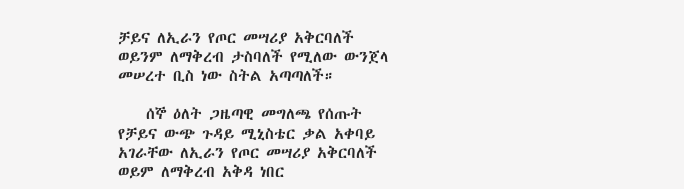ቻይና ለኢራን የጦር መሣሪያ አቅርባለች ወይንም ለማቅረብ ታስባለች የሚለው ውንጀላ መሠረተ ቢስ ነው ስትል አጣጣለች።

    ሰኞ ዕለት ጋዜጣዊ መግለጫ የሰጡት የቻይና ውጭ ጉዳይ ሚኒስቴር ቃል አቀባይ አገራቸው ለኢራን የጦር መሣሪያ አቅርባለች ወይም ለማቅረብ አቅዳ ነበር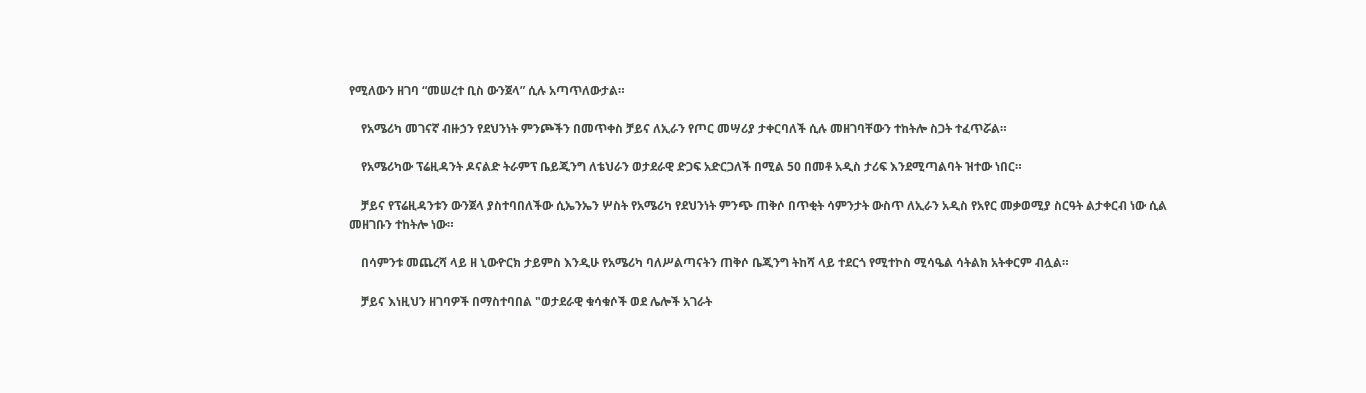የሚለውን ዘገባ “መሠረተ ቢስ ውንጀላ” ሲሉ አጣጥለውታል።

    የአሜሪካ መገናኛ ብዙኃን የደህንነት ምንጮችን በመጥቀስ ቻይና ለኢራን የጦር መሣሪያ ታቀርባለች ሲሉ መዘገባቸውን ተከትሎ ስጋት ተፈጥሯል።

    የአሜሪካው ፕሬዚዳንት ዶናልድ ትራምፕ ቤይጂንግ ለቴህራን ወታደራዊ ድጋፍ አድርጋለች በሚል 50 በመቶ አዲስ ታሪፍ እንደሚጣልባት ዝተው ነበር።

    ቻይና የፕሬዚዳንቱን ውንጀላ ያስተባበለችው ሲኤንኤን ሦስት የአሜሪካ የደህንነት ምንጭ ጠቅሶ በጥቂት ሳምንታት ውስጥ ለኢራን አዲስ የአየር መቃወሚያ ስርዓት ልታቀርብ ነው ሲል መዘገቡን ተከትሎ ነው።

    በሳምንቱ መጨረሻ ላይ ዘ ኒውዮርክ ታይምስ እንዲሁ የአሜሪካ ባለሥልጣናትን ጠቅሶ ቤጂንግ ትከሻ ላይ ተደርጎ የሚተኮስ ሚሳዔል ሳትልክ አትቀርም ብሏል።

    ቻይና እነዚህን ዘገባዎች በማስተባበል "ወታደራዊ ቁሳቁሶች ወደ ሌሎች አገራት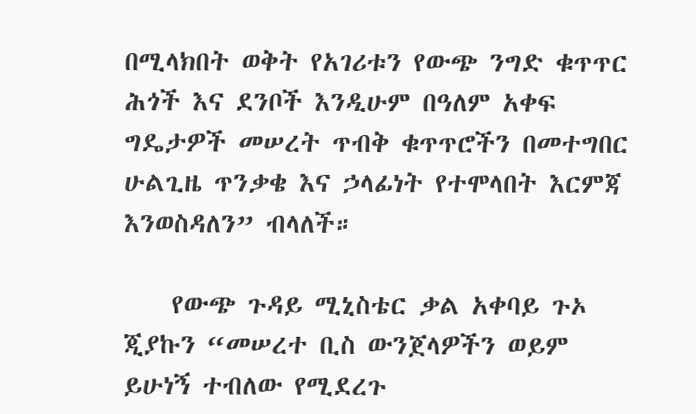በሚላክበት ወቅት የአገሪቱን የውጭ ንግድ ቁጥጥር ሕጎች እና ደንቦች እንዲሁም በዓለም አቀፍ ግዴታዎች መሠረት ጥብቅ ቁጥጥሮችን በመተግበር ሁልጊዜ ጥንቃቄ እና ኃላፊነት የተሞላበት እርምጃ እንወስዳለን” ብላለች።

    የውጭ ጉዳይ ሚኒስቴር ቃል አቀባይ ጉኦ ጂያኩን “መሠረተ ቢስ ውንጀላዎችን ወይም ይሁነኝ ተብለው የሚደረጉ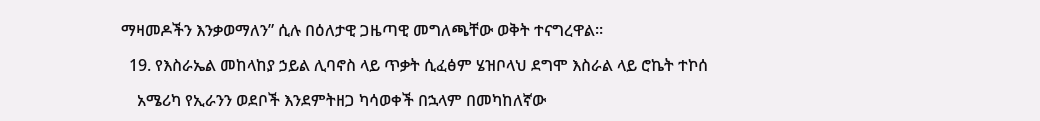ማዛመዶችን እንቃወማለን” ሲሉ በዕለታዊ ጋዜጣዊ መግለጫቸው ወቅት ተናግረዋል።

  19. የእስራኤል መከላከያ ኃይል ሊባኖስ ላይ ጥቃት ሲፈፅም ሄዝቦላህ ደግሞ እስራል ላይ ሮኬት ተኮሰ

    አሜሪካ የኢራንን ወደቦች እንደምትዘጋ ካሳወቀች በኋላም በመካከለኛው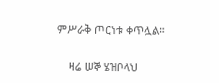ምሥራቅ ጦርነቱ ቀጥሏል።

    ዛሬ ሠኞ ሄዝቦላህ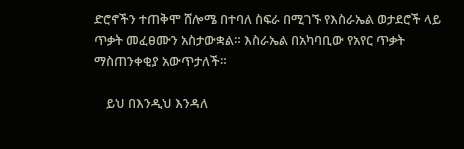ድሮኖችን ተጠቅሞ ሸሎሜ በተባለ ስፍራ በሚገኙ የእስራኤል ወታደሮች ላይ ጥቃት መፈፀሙን አስታውቋል። እስራኤል በአካባቢው የአየር ጥቃት ማስጠንቀቂያ አውጥታለች።

    ይህ በእንዲህ እንዳለ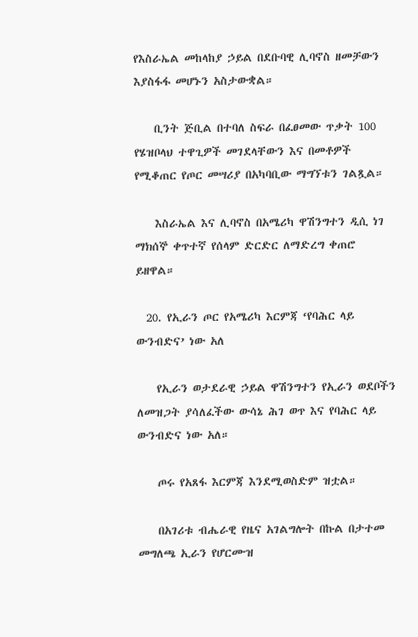የእስራኤል መከላከያ ኃይል በደቡባዊ ሊባኖስ ዘመቻውን እያስፋፋ መሆኑን አስታውቋል።

    ቢንት ጅቢል በተባለ ስፍራ በፈፀመው ጥቃት 100 የሄዝቦላህ ተዋጊዎች መገደላቸውን እና በመቶዎች የሚቆጠር የጦር መሣሪያ በአካባቢው ማግኘቱን ገልጿል።

    እስራኤል እና ሊባኖስ በአሜሪካ ዋሽንግተን ዲሲ ነገ ማክሰኞ ቀጥተኛ የሰላም ድርድር ለማድረግ ቀጠሮ ይዘዋል።

  20. የኢራን ጦር የአሜሪካ እርምጃ ‘የባሕር ላይ ውንብድና’ ነው አለ

    የኢራን ወታደራዊ ኃይል ዋሽንግተን የኢራን ወደቦችን ለመዝጋት ያሳለፈችው ውሳኔ ሕገ ወጥ እና የባሕር ላይ ውንብድና ነው አለ።

    ጦሩ የአጸፋ እርምጃ እንደሚወስድም ዝቷል።

    በአገሪቱ ብሔራዊ የዜና አገልግሎት በኩል በታተመ መግለጫ ኢራን የሆርሙዝ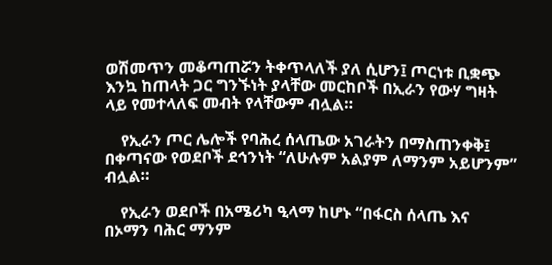ወሽመጥን መቆጣጠሯን ትቀጥላለች ያለ ሲሆን፤ ጦርነቱ ቢቋጭ እንኳ ከጠላት ጋር ግንኙነት ያላቸው መርከቦች በኢራን የውሃ ግዛት ላይ የመተላለፍ መብት የላቸውም ብሏል።

    የኢራን ጦር ሌሎች የባሕረ ሰላጤው አገራትን በማስጠንቀቅ፤ በቀጣናው የወደቦች ደኅንነት “ለሁሉም አልያም ለማንም አይሆንም” ብሏል።

    የኢራን ወደቦች በአሜሪካ ዒላማ ከሆኑ “በፋርስ ሰላጤ እና በኦማን ባሕር ማንም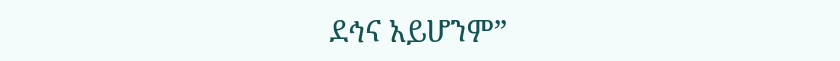ደኅና አይሆንም”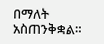በማለት አስጠንቅቋል።